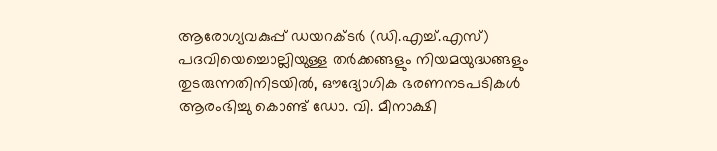ആരോഗ്യവകുപ്പ് ഡയറക്ടർ (ഡി.എച്ച്.എസ്) പദവിയെച്ചൊല്ലിയുള്ള തർക്കങ്ങളും നിയമയുദ്ധങ്ങളും തുടരുന്നതിനിടയിൽ, ഔദ്യോഗിക ഭരണനടപടികൾ ആരംഭിച്ചു കൊണ്ട് ഡോ. വി. മീനാക്ഷി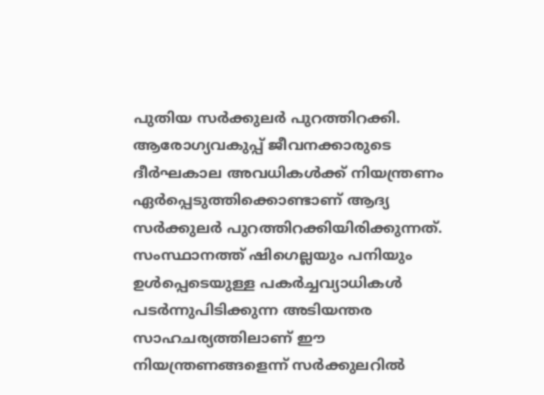പുതിയ സർക്കുലർ പുറത്തിറക്കി. ആരോഗ്യവകുപ്പ് ജീവനക്കാരുടെ ദീർഘകാല അവധികൾക്ക് നിയന്ത്രണം ഏർപ്പെടുത്തിക്കൊണ്ടാണ് ആദ്യ സർക്കുലർ പുറത്തിറക്കിയിരിക്കുന്നത്.
സംസ്ഥാനത്ത് ഷിഗെല്ലയും പനിയും ഉൾപ്പെടെയുള്ള പകർച്ചവ്യാധികൾ പടർന്നുപിടിക്കുന്ന അടിയന്തര സാഹചര്യത്തിലാണ് ഈ നിയന്ത്രണങ്ങളെന്ന് സർക്കുലറിൽ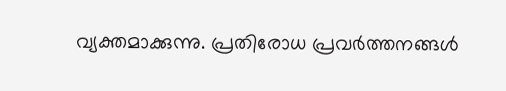വ്യക്തമാക്കുന്നു. പ്രതിരോധ പ്രവർത്തനങ്ങൾ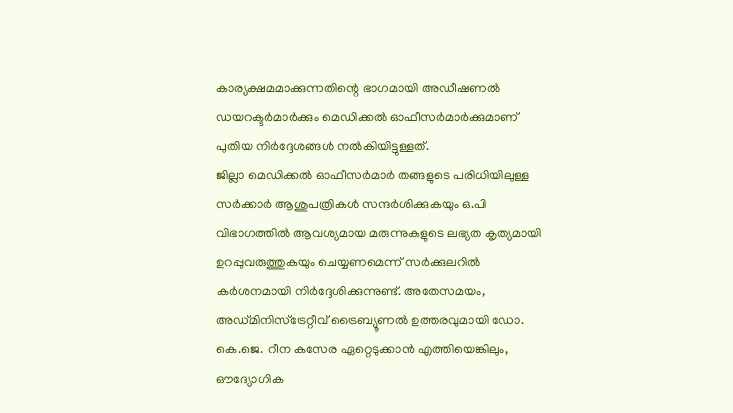കാര്യക്ഷമമാക്കുന്നതിന്റെ ഭാഗമായി അഡീഷണൽ ഡയറക്ടർമാർക്കും മെഡിക്കൽ ഓഫീസർമാർക്കുമാണ് പുതിയ നിർദ്ദേശങ്ങൾ നൽകിയിട്ടുള്ളത്.
ജില്ലാ മെഡിക്കൽ ഓഫീസർമാർ തങ്ങളുടെ പരിധിയിലുള്ള സർക്കാർ ആശുപത്രികൾ സന്ദർശിക്കുകയും ഒ.പി വിഭാഗത്തിൽ ആവശ്യമായ മരുന്നുകളുടെ ലഭ്യത കൃത്യമായി ഉറപ്പുവരുത്തുകയും ചെയ്യണമെന്ന് സർക്കുലറിൽ കർശനമായി നിർദ്ദേശിക്കുന്നുണ്ട്. അതേസമയം, അഡ്മിനിസ്ട്രേറ്റീവ് ട്രൈബ്യൂണൽ ഉത്തരവുമായി ഡോ. കെ.ജെ. റീന കസേര ഏറ്റെടുക്കാൻ എത്തിയെങ്കിലും, ഔദ്യോഗിക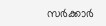സർക്കാർ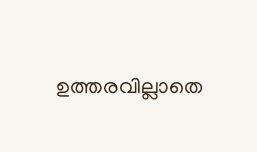ഉത്തരവില്ലാതെ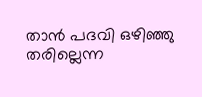താൻ പദവി ഒഴിഞ്ഞു തരില്ലെന്ന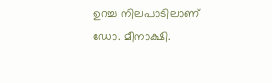ഉറച്ച നിലപാടിലാണ് ഡോ. മീനാക്ഷി.